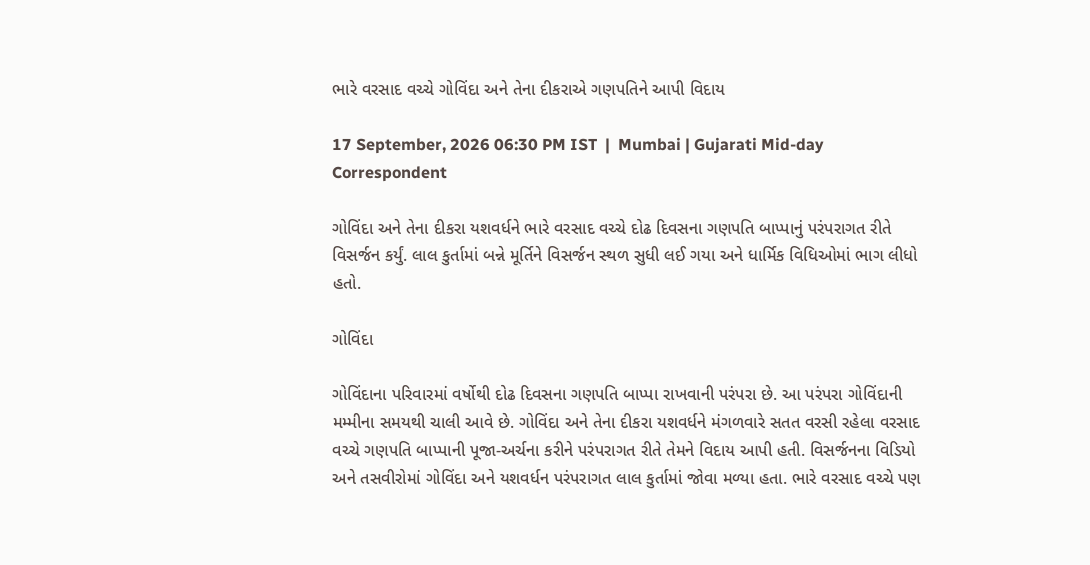ભારે વરસાદ વચ્ચે ગોવિંદા અને તેના દીકરાએ ગણપતિને આપી વિદાય

17 September, 2026 06:30 PM IST  |  Mumbai | Gujarati Mid-day Correspondent

ગોવિંદા અને તેના દીકરા યશવર્ધને ભારે વરસાદ વચ્ચે દોઢ દિવસના ગણપતિ બાપ્પાનું પરંપરાગત રીતે વિસર્જન કર્યું. લાલ કુર્તામાં બન્ને મૂર્તિને વિસર્જન સ્થળ સુધી લઈ ગયા અને ધાર્મિક વિધિઓમાં ભાગ લીધો હતો.

ગોવિંદા

ગોવિંદાના પરિવારમાં વર્ષોથી દોઢ દિવસના ગણપતિ બાપ્પા રાખવાની પરંપરા છે. આ પરંપરા ગોવિંદાની મમ્મીના સમયથી ચાલી આવે છે. ગોવિંદા અને તેના દીકરા યશવર્ધને મંગળવારે સતત વરસી રહેલા વરસાદ વચ્ચે ગણપતિ બાપ્પાની પૂજા-અર્ચના કરીને પરંપરાગત રીતે તેમને વિદાય આપી હતી. વિસર્જનના વિડિયો અને તસવીરોમાં ગોવિંદા અને યશવર્ધન પરંપરાગત લાલ કુર્તામાં જોવા મળ્યા હતા. ભારે વરસાદ વચ્ચે પણ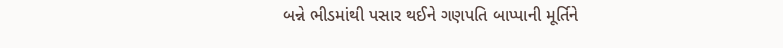બન્ને ભીડમાંથી પસાર થઈને ગણપતિ બાપ્પાની મૂર્તિને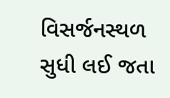વિસર્જનસ્થળ સુધી લઈ જતા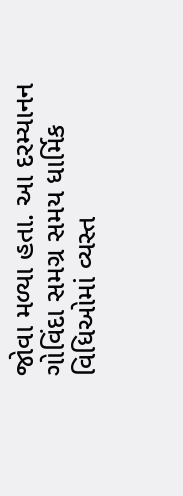જોવા મળ્યા હતા. આ દરમ્યાનન ગોવિંદા સમગ્ર સમય ધાર્મિક વિધિઓમાં વ્યસ્ત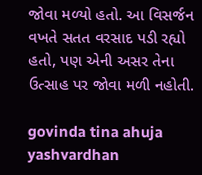જોવા મળ્યો હતો. આ વિસર્જન વખતે સતત વરસાદ પડી રહ્યો હતો, પણ એની અસર તેના ઉત્સાહ પર જોવા મળી નહોતી.

govinda tina ahuja yashvardhan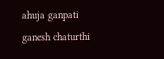ahuja ganpati ganesh chaturthi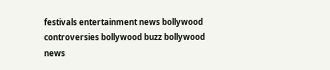festivals entertainment news bollywood controversies bollywood buzz bollywood news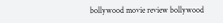bollywood movie review bollywood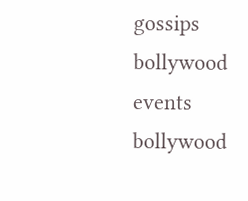gossips bollywood events bollywood